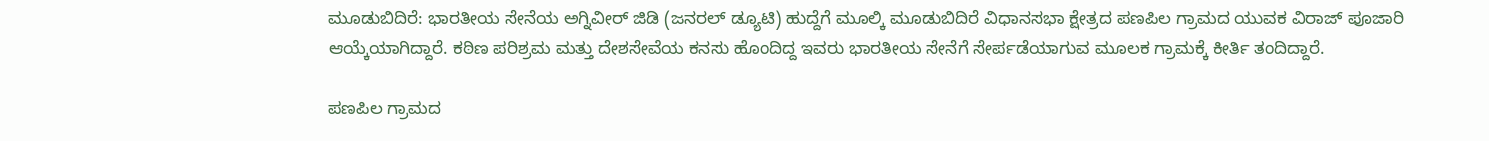ಮೂಡುಬಿದಿರೆ: ಭಾರತೀಯ ಸೇನೆಯ ಅಗ್ನಿವೀರ್ ಜಿಡಿ (ಜನರಲ್ ಡ್ಯೂಟಿ) ಹುದ್ದೆಗೆ ಮೂಲ್ಕಿ ಮೂಡುಬಿದಿರೆ ವಿಧಾನಸಭಾ ಕ್ಷೇತ್ರದ ಪಣಪಿಲ ಗ್ರಾಮದ ಯುವಕ ವಿರಾಜ್ ಪೂಜಾರಿ ಆಯ್ಕೆಯಾಗಿದ್ದಾರೆ. ಕಠಿಣ ಪರಿಶ್ರಮ ಮತ್ತು ದೇಶಸೇವೆಯ ಕನಸು ಹೊಂದಿದ್ದ ಇವರು ಭಾರತೀಯ ಸೇನೆಗೆ ಸೇರ್ಪಡೆಯಾಗುವ ಮೂಲಕ ಗ್ರಾಮಕ್ಕೆ ಕೀರ್ತಿ ತಂದಿದ್ದಾರೆ.

ಪಣಪಿಲ ಗ್ರಾಮದ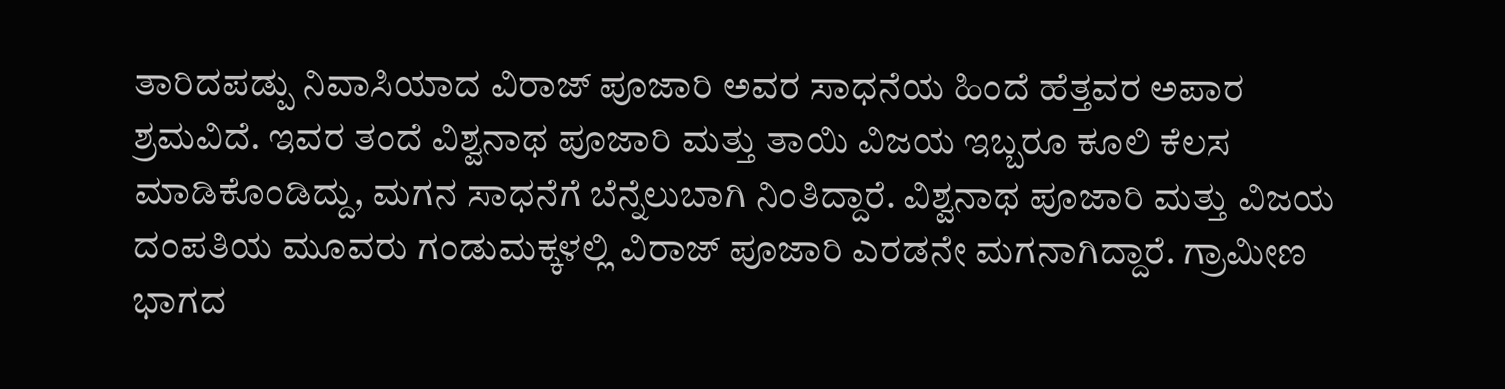ತಾರಿದಪಡ್ಪು ನಿವಾಸಿಯಾದ ವಿರಾಜ್ ಪೂಜಾರಿ ಅವರ ಸಾಧನೆಯ ಹಿಂದೆ ಹೆತ್ತವರ ಅಪಾರ ಶ್ರಮವಿದೆ. ಇವರ ತಂದೆ ವಿಶ್ವನಾಥ ಪೂಜಾರಿ ಮತ್ತು ತಾಯಿ ವಿಜಯ ಇಬ್ಬರೂ ಕೂಲಿ ಕೆಲಸ ಮಾಡಿಕೊಂಡಿದ್ದು, ಮಗನ ಸಾಧನೆಗೆ ಬೆನ್ನೆಲುಬಾಗಿ ನಿಂತಿದ್ದಾರೆ. ವಿಶ್ವನಾಥ ಪೂಜಾರಿ ಮತ್ತು ವಿಜಯ ದಂಪತಿಯ ಮೂವರು ಗಂಡುಮಕ್ಕಳಲ್ಲಿ ವಿರಾಜ್ ಪೂಜಾರಿ ಎರಡನೇ ಮಗನಾಗಿದ್ದಾರೆ. ಗ್ರಾಮೀಣ ಭಾಗದ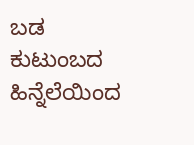ಬಡ ಕುಟುಂಬದ ಹಿನ್ನೆಲೆಯಿಂದ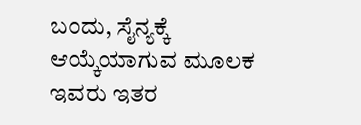ಬಂದು, ಸೈನ್ಯಕ್ಕೆ ಆಯ್ಕೆಯಾಗುವ ಮೂಲಕ ಇವರು ಇತರ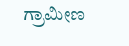ಗ್ರಾಮೀಣ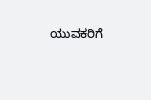ಯುವಕರಿಗೆ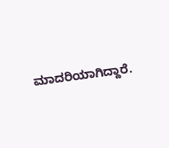ಮಾದರಿಯಾಗಿದ್ದಾರೆ.